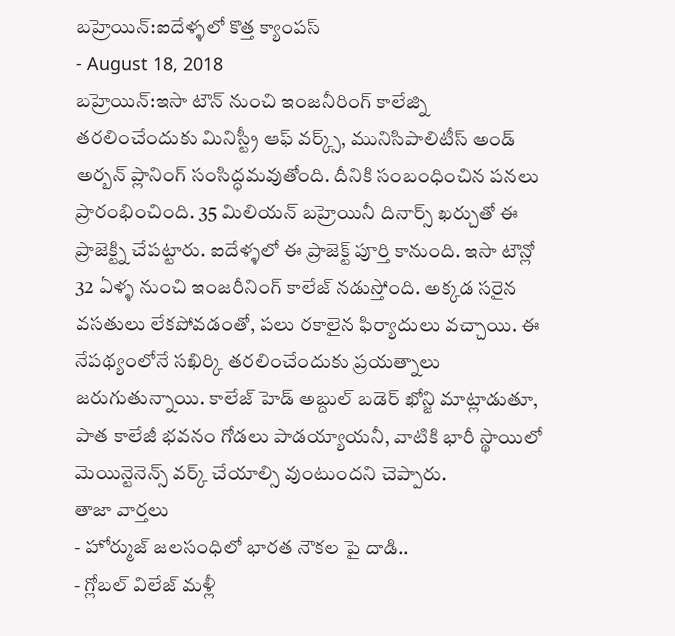బహ్రెయిన్:ఐదేళ్ళలో కొత్త క్యాంపస్
- August 18, 2018
బహ్రెయిన్:ఇసా టౌన్ నుంచి ఇంజనీరింగ్ కాలేజ్ని తరలించేందుకు మినిస్ట్రీ ఆఫ్ వర్క్స్, మునిసిపాలిటీస్ అండ్ అర్బన్ ప్లానింగ్ సంసిద్ధమవుతోంది. దీనికి సంబంధించిన పనలు ప్రారంభించింది. 35 మిలియన్ బహ్రెయినీ దినార్స్ ఖర్చుతో ఈ ప్రాజెక్ట్ని చేపట్టారు. ఐదేళ్ళలో ఈ ప్రాజెక్ట్ పూర్తి కానుంది. ఇసా టౌన్లో 32 ఏళ్ళ నుంచి ఇంజరీనింగ్ కాలేజ్ నడుస్తోంది. అక్కడ సరైన వసతులు లేకపోవడంతో, పలు రకాలైన ఫిర్యాదులు వచ్చాయి. ఈ నేపథ్యంలోనే సఖిర్కి తరలించేందుకు ప్రయత్నాలు జరుగుతున్నాయి. కాలేజ్ హెడ్ అబ్దుల్ బడెర్ ఖోన్జి మాట్లాడుతూ, పాత కాలేజీ భవనం గోడలు పాడయ్యాయనీ, వాటికి భారీ స్థాయిలో మెయిన్టెనెన్స్ వర్క్ చేయాల్సి వుంటుందని చెప్పారు.
తాజా వార్తలు
- హోర్ముజ్ జలసంధిలో భారత నౌకల పై దాడి..
- గ్లోబల్ విలేజ్ మళ్లీ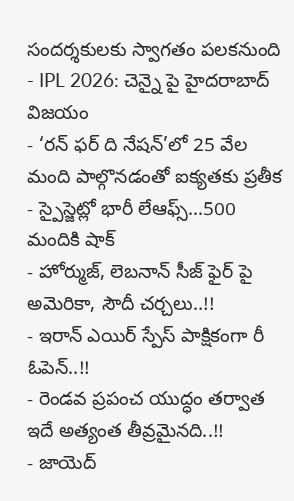సందర్శకులకు స్వాగతం పలకనుంది
- IPL 2026: చెన్నై పై హైదరాబాద్ విజయం
- ‘రన్ ఫర్ ది నేషన్’లో 25 వేల మంది పాల్గొనడంతో ఐక్యతకు ప్రతీక
- స్పైస్జెట్లో భారీ లేఆఫ్స్…500 మందికి షాక్
- హోర్ముజ్, లెబనాన్ సీజ్ ఫైర్ పై అమెరికా, సౌదీ చర్చలు..!!
- ఇరాన్ ఎయిర్ స్పేస్ పాక్షికంగా రీ ఓపెన్..!!
- రెండవ ప్రపంచ యుద్ధం తర్వాత ఇదే అత్యంత తీవ్రమైనది..!!
- జాయెద్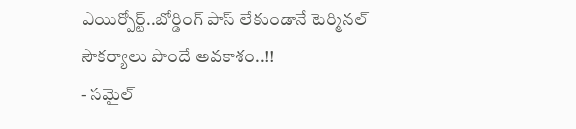ఎయిర్పోర్ట్..బోర్డింగ్ పాస్ లేకుండానే టెర్మినల్ సౌకర్యాలు పొందే అవకాశం..!!
- సమైల్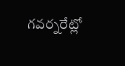గవర్నరేట్లో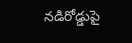నడిరోడ్డుపై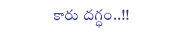కారు దగ్ధం..!!